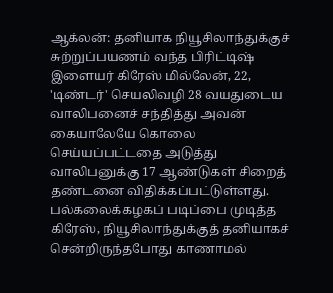ஆக்லன்: தனியாக நியூசிலாந்துக்குச் சுற்றுப்பயணம் வந்த பிரிட்டிஷ் இளையர் கிரேஸ் மில்லேன், 22, 'டிண்டர்' செயலிவழி 28 வயதுடைய வாலிபனைச் சந்தித்து அவன் கையாலேயே கொலை செய்யப்பட்டதை அடுத்து வாலிபனுக்கு 17 ஆண்டுகள் சிறைத் தண்டனை விதிக்கப்பட்டுள்ளது.
பல்கலைக்கழகப் படிப்பை முடித்த கிரேஸ், நியூசிலாந்துக்குத் தனியாகச் சென்றிருந்தபோது காணாமல்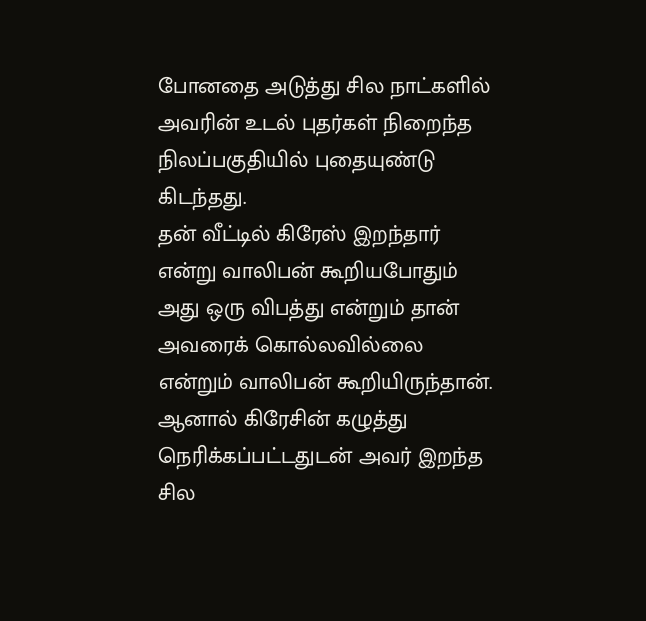போனதை அடுத்து சில நாட்களில் அவரின் உடல் புதர்கள் நிறைந்த நிலப்பகுதியில் புதையுண்டு கிடந்தது.
தன் வீட்டில் கிரேஸ் இறந்தார் என்று வாலிபன் கூறியபோதும் அது ஒரு விபத்து என்றும் தான் அவரைக் கொல்லவில்லை என்றும் வாலிபன் கூறியிருந்தான். ஆனால் கிரேசின் கழுத்து நெரிக்கப்பட்டதுடன் அவர் இறந்த சில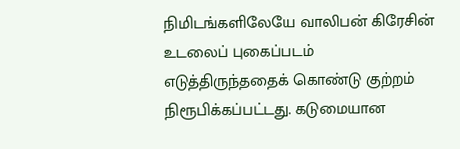நிமிடங்களிலேயே வாலிபன் கிரேசின் உடலைப் புகைப்படம் எடுத்திருந்ததைக் கொண்டு குற்றம் நிரூபிக்கப்பட்டது. கடுமையான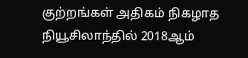குற்றங்கள் அதிகம் நிகழாத நியூசிலாந்தில் 2018ஆம்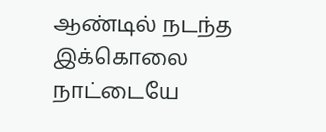ஆண்டில் நடந்த இக்கொலை நாட்டையே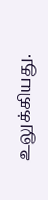உலுக்கியது.